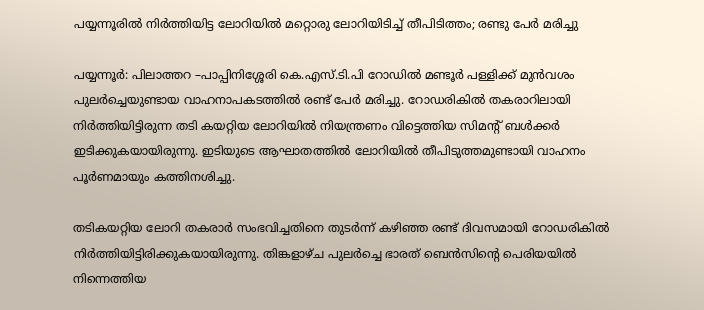പയ്യന്നൂരിൽ നിർത്തിയിട്ട ലോറിയിൽ മറ്റൊരു ലോറിയിടിച്ച് തീപിടിത്തം; രണ്ടു പേർ മരിച്ചു

പയ്യന്നൂർ: പിലാത്തറ –പാപ്പിനിശ്ശേരി കെ.എസ്.ടി.പി റോഡിൽ മണ്ടൂർ പള്ളിക്ക് മുൻവശം പുലർച്ചെയുണ്ടായ വാഹനാപകടത്തിൽ രണ്ട് പേർ മരിച്ചു. റോഡരികിൽ തകരാറിലായി നിർത്തിയിട്ടിരുന്ന തടി കയറ്റിയ ലോറിയിൽ നിയന്ത്രണം വിട്ടെത്തിയ സിമന്റ് ബൾക്കർ ഇടിക്കുകയായിരുന്നു. ഇടിയുടെ ആഘാതത്തിൽ ലോറിയിൽ തീപിടുത്തമുണ്ടായി വാഹനം പൂർണമായും കത്തിനശിച്ചു.

തടികയറ്റിയ ലോറി തകരാർ സംഭവിച്ചതിനെ തുടർന്ന് കഴിഞ്ഞ രണ്ട് ദിവസമായി റോഡരികിൽ നിർത്തിയിട്ടിരിക്കുകയായിരുന്നു. തിങ്കളാഴ്ച പുലർച്ചെ ഭാരത് ബെൻസിന്റെ പെരിയയിൽ നിന്നെത്തിയ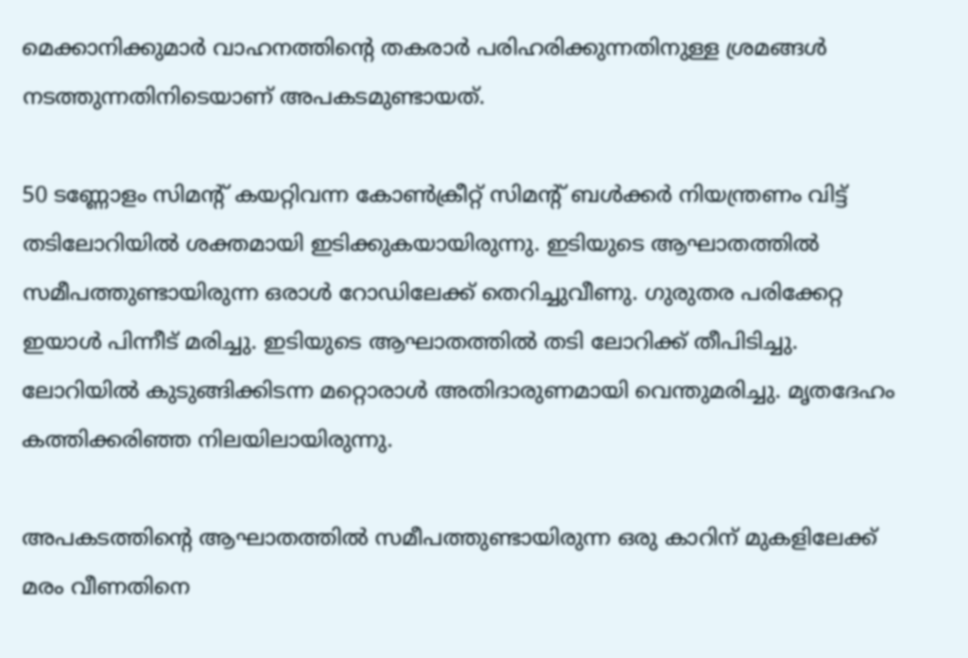മെക്കാനിക്കുമാർ വാഹനത്തിന്റെ തകരാർ പരിഹരിക്കുന്നതിനുള്ള ശ്രമങ്ങൾ നടത്തുന്നതിനിടെയാണ് അപകടമുണ്ടായത്.

50 ടണ്ണോളം സിമന്റ് കയറ്റിവന്ന കോൺക്രീറ്റ് സിമന്റ് ബൾക്കർ നിയന്ത്രണം വിട്ട് തടിലോറിയിൽ ശക്തമായി ഇടിക്കുകയായിരുന്നു. ഇടിയുടെ ആഘാതത്തിൽ സമീപത്തുണ്ടായിരുന്ന ഒരാൾ റോഡിലേക്ക് തെറിച്ചുവീണു. ഗുരുതര പരിക്കേറ്റ ഇയാൾ പിന്നീട് മരിച്ചു. ഇടിയുടെ ആഘാതത്തിൽ തടി ലോറിക്ക് തീപിടിച്ചു. ലോറിയിൽ കുടുങ്ങിക്കിടന്ന മറ്റൊരാൾ അതിദാരുണമായി വെന്തുമരിച്ചു. മൃതദേഹം കത്തിക്കരിഞ്ഞ നിലയിലായിരുന്നു.

അപകടത്തിന്റെ ആഘാതത്തിൽ സമീപത്തുണ്ടായിരുന്ന ഒരു കാറിന് മുകളിലേക്ക് മരം വീണതിനെ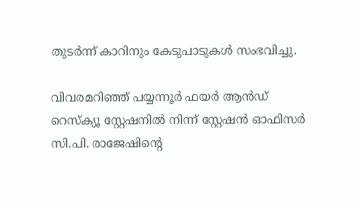തുടർന്ന് കാറിനും കേടുപാടുകൾ സംഭവിച്ചു.

വിവരമറിഞ്ഞ് പയ്യന്നൂർ ഫയർ ആൻഡ് റെസ്ക്യൂ സ്റ്റേഷനിൽ നിന്ന് സ്റ്റേഷൻ ഓഫിസർ സി.പി. രാജേഷിന്റെ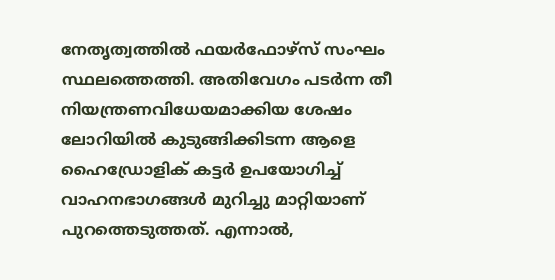നേതൃത്വത്തിൽ ഫയർഫോഴ്സ് സംഘം സ്ഥലത്തെത്തി. അതിവേഗം പടർന്ന തീ നിയന്ത്രണവിധേയമാക്കിയ ശേഷം ലോറിയിൽ കുടുങ്ങിക്കിടന്ന ആളെ ഹൈഡ്രോളിക് കട്ടർ ഉപയോഗിച്ച് വാഹനഭാഗങ്ങൾ മുറിച്ചു മാറ്റിയാണ് പുറത്തെടുത്തത്. എന്നാൽ,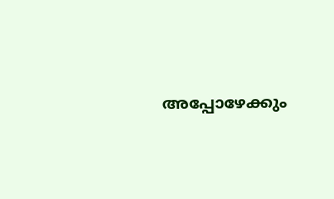അപ്പോഴേക്കും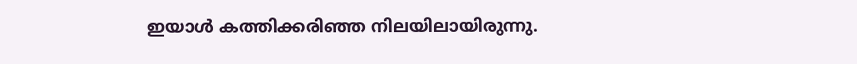ഇയാൾ കത്തിക്കരിഞ്ഞ നിലയിലായിരുന്നു.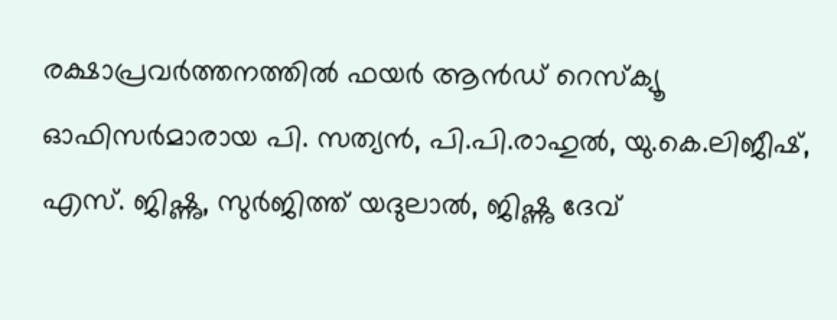രക്ഷാപ്രവർത്തനത്തിൽ ഫയർ ആൻഡ് റെസ്ക്യൂ ഓഫിസർമാരായ പി. സത്യൻ, പി.പി.രാഹുൽ, യു.കെ.ലിജീഷ്, എസ്. ജിഷ്ണു, സുർജിത്ത് യദുലാൽ, ജിഷ്ണു ദേവ്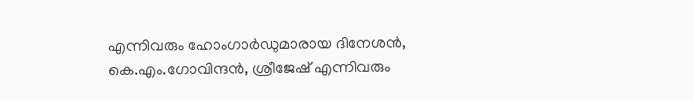എന്നിവരും ഹോംഗാർഡുമാരായ ദിനേശൻ, കെ.എം.ഗോവിന്ദൻ, ശ്രീജേഷ് എന്നിവരും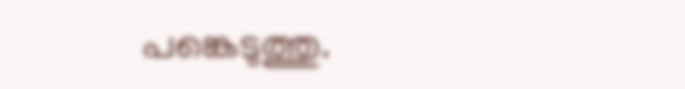പങ്കെടുത്തു.